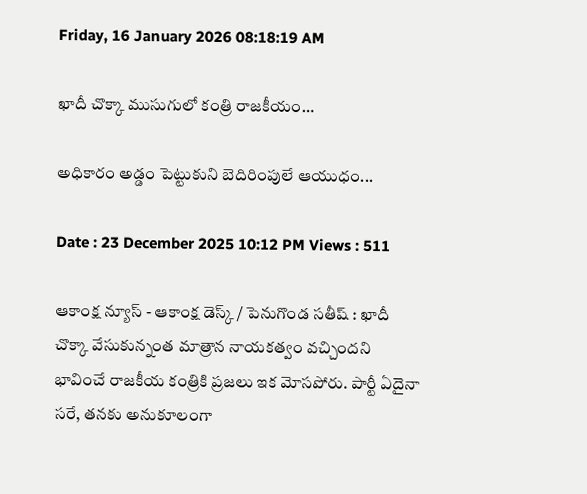Friday, 16 January 2026 08:18:19 AM

ఖాదీ చొక్కా ముసుగులో కంత్రి రాజకీయం…

అధికారం అడ్డం పెట్టుకుని బెదిరింపులే ఆయుధం...

Date : 23 December 2025 10:12 PM Views : 511

ఆకాంక్ష న్యూస్ - ఆకాంక్ష డెస్క్ / పెనుగొండ సతీష్ : ఖాదీ చొక్కా వేసుకున్నంత మాత్రాన నాయకత్వం వచ్చిందని భావించే రాజకీయ కంత్రికి ప్రజలు ఇక మోసపోరు. పార్టీ ఏదైనా సరే, తనకు అనుకూలంగా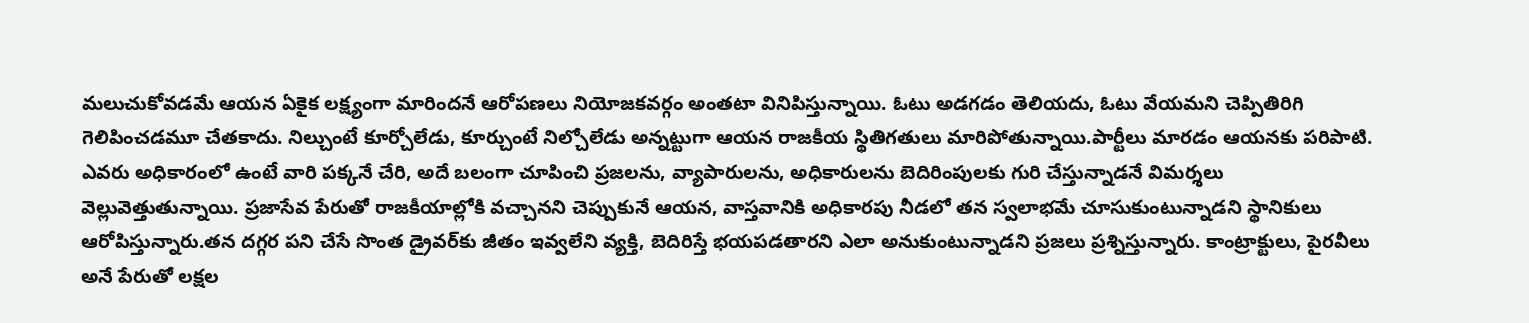మలుచుకోవడమే ఆయన ఏకైక లక్ష్యంగా మారిందనే ఆరోపణలు నియోజకవర్గం అంతటా వినిపిస్తున్నాయి. ఓటు అడగడం తెలియదు, ఓటు వేయమని చెప్పితిరిగి గెలిపించడమూ చేతకాదు. నిల్చుంటే కూర్చోలేడు, కూర్చుంటే నిల్చోలేడు అన్నట్టుగా ఆయన రాజకీయ స్థితిగతులు మారిపోతున్నాయి.పార్టీలు మారడం ఆయనకు పరిపాటి. ఎవరు అధికారంలో ఉంటే వారి పక్కనే చేరి, అదే బలంగా చూపించి ప్రజలను, వ్యాపారులను, అధికారులను బెదిరింపులకు గురి చేస్తున్నాడనే విమర్శలు వెల్లువెత్తుతున్నాయి. ప్రజాసేవ పేరుతో రాజకీయాల్లోకి వచ్చానని చెప్పుకునే ఆయన, వాస్తవానికి అధికారపు నీడలో తన స్వలాభమే చూసుకుంటున్నాడని స్థానికులు ఆరోపిస్తున్నారు.తన దగ్గర పని చేసే సొంత డ్రైవర్‌కు జీతం ఇవ్వలేని వ్యక్తి, బెదిరిస్తే భయపడతారని ఎలా అనుకుంటున్నాడని ప్రజలు ప్రశ్నిస్తున్నారు. కాంట్రాక్టులు, పైరవీలు అనే పేరుతో లక్షల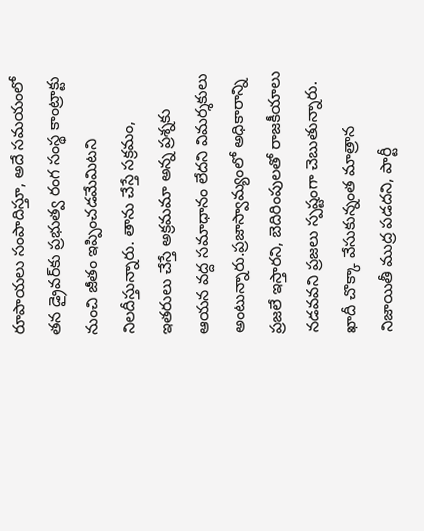రూపాయలు సంపాదిస్తూ, అదే సమయంలో తన డ్రైవర్‌కు ప్రభుత్వ రంగ సంస్థ కాంట్రాక్టు నుంచి జీతం ఇప్పించడమేమిటని నిలదీస్తున్నారు. తాను చేస్తే సక్రమం, ఇతరులు చేస్తే అక్రమమా అన్న ప్రశ్నకు ఆయన వద్ద సమాధానం లేదని విమర్శకులు అంటున్నారు.ప్రజాస్వామ్యంలో అధికారాన్ని ప్రజలే ఇస్తారని, బెదిరింపులతో రాజకీయాలు నడవవని ప్రజలు స్పష్టంగా చెబుతున్నారు. ఖాదీ చొక్కా వేసుకున్నంత మాత్రాన నిజాయితీ ముద్ర పడదని, పార్టీ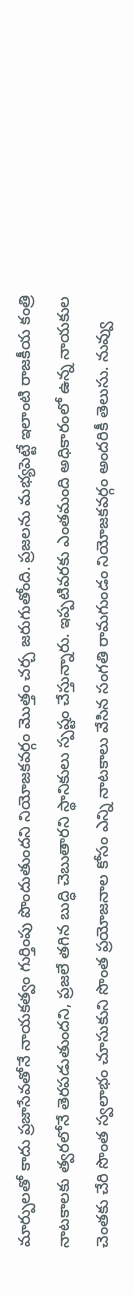మార్పులతో కాదు ప్రజాసేవతోనే నాయకత్వం గుర్తింపు పొందుతుందని నియోజకవర్గం మొత్తం చర్చ జరుగుతోంది. ప్రజలను మభ్యపెట్టే ఇలాంటి రాజకీయ కంత్రి నాటకాలకు త్వరలోనే తెరపడుతుందని, ప్రజలే తగిన బుద్ధి చెబుతారని స్థానికులు స్పష్టం చేస్తున్నారు. ఇప్పటివరకు ఎంతమంది అధికారంలో ఉన్న నాయకుల చెంతకు చేరి సొంత స్వలాభం చూసుకుని సొంత ప్రయోజనాల కోసం ఎన్ని నాటకాలు వేసిన సంగతి రామగుండం నియోజకవర్గం అందరికీ తెలుసు. నువ్వు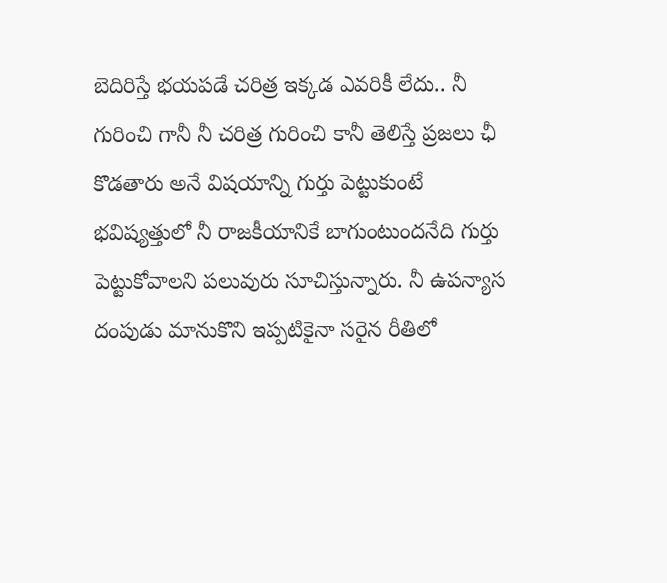బెదిరిస్తే భయపడే చరిత్ర ఇక్కడ ఎవరికీ లేదు.. నీ గురించి గానీ నీ చరిత్ర గురించి కానీ తెలిస్తే ప్రజలు ఛీ కొడతారు అనే విషయాన్ని గుర్తు పెట్టుకుంటే భవిష్యత్తులో నీ రాజకీయానికే బాగుంటుందనేది గుర్తు పెట్టుకోవాలని పలువురు సూచిస్తున్నారు. నీ ఉపన్యాస దంపుడు మానుకొని ఇప్పటికైనా సరైన రీతిలో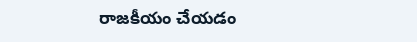రాజకీయం చేయడం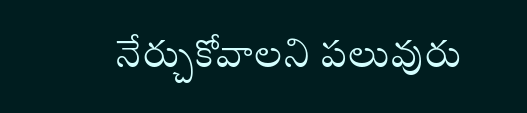నేర్చుకోవాలని పలువురు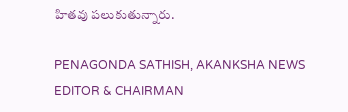హితవు పలుకుతున్నారు.

PENAGONDA SATHISH, AKANKSHA NEWS EDITOR & CHAIRMAN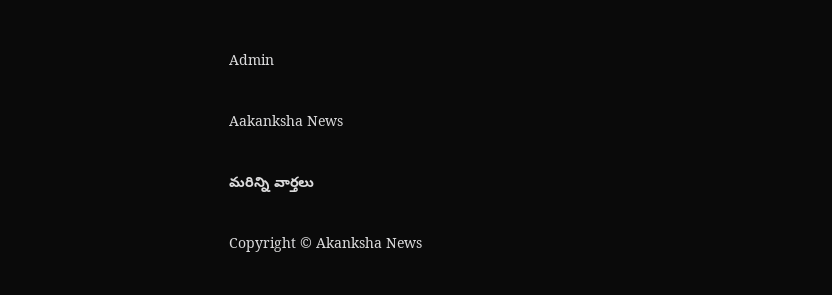Admin

Aakanksha News

మరిన్ని వార్తలు

Copyright © Akanksha News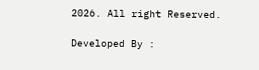2026. All right Reserved.

Developed By :